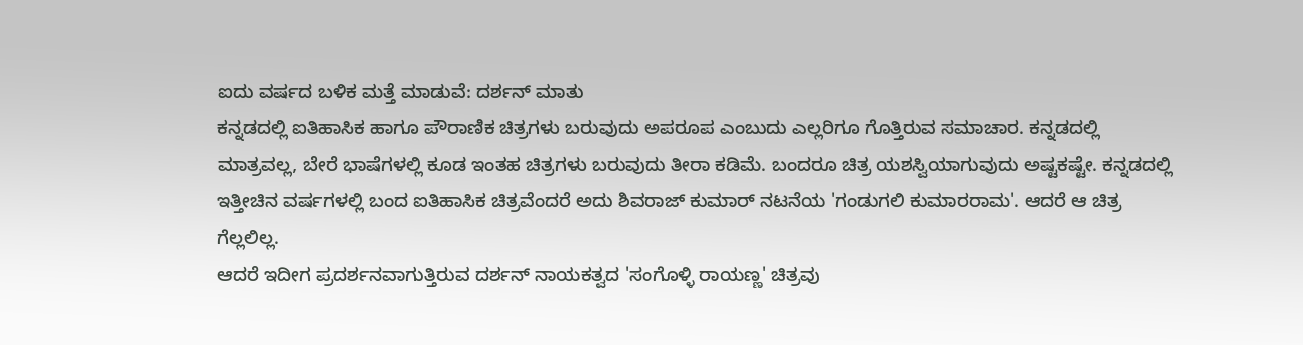ಐದು ವರ್ಷದ ಬಳಿಕ ಮತ್ತೆ ಮಾಡುವೆ: ದರ್ಶನ್ ಮಾತು
ಕನ್ನಡದಲ್ಲಿ ಐತಿಹಾಸಿಕ ಹಾಗೂ ಪೌರಾಣಿಕ ಚಿತ್ರಗಳು ಬರುವುದು ಅಪರೂಪ ಎಂಬುದು ಎಲ್ಲರಿಗೂ ಗೊತ್ತಿರುವ ಸಮಾಚಾರ. ಕನ್ನಡದಲ್ಲಿ ಮಾತ್ರವಲ್ಲ, ಬೇರೆ ಭಾಷೆಗಳಲ್ಲಿ ಕೂಡ ಇಂತಹ ಚಿತ್ರಗಳು ಬರುವುದು ತೀರಾ ಕಡಿಮೆ. ಬಂದರೂ ಚಿತ್ರ ಯಶಸ್ವಿಯಾಗುವುದು ಅಷ್ಟಕಷ್ಟೇ. ಕನ್ನಡದಲ್ಲಿ ಇತ್ತೀಚಿನ ವರ್ಷಗಳಲ್ಲಿ ಬಂದ ಐತಿಹಾಸಿಕ ಚಿತ್ರವೆಂದರೆ ಅದು ಶಿವರಾಜ್ ಕುಮಾರ್ ನಟನೆಯ 'ಗಂಡುಗಲಿ ಕುಮಾರರಾಮ'. ಆದರೆ ಆ ಚಿತ್ರ ಗೆಲ್ಲಲಿಲ್ಲ.
ಆದರೆ ಇದೀಗ ಪ್ರದರ್ಶನವಾಗುತ್ತಿರುವ ದರ್ಶನ್ ನಾಯಕತ್ವದ 'ಸಂಗೊಳ್ಳಿ ರಾಯಣ್ಣ' ಚಿತ್ರವು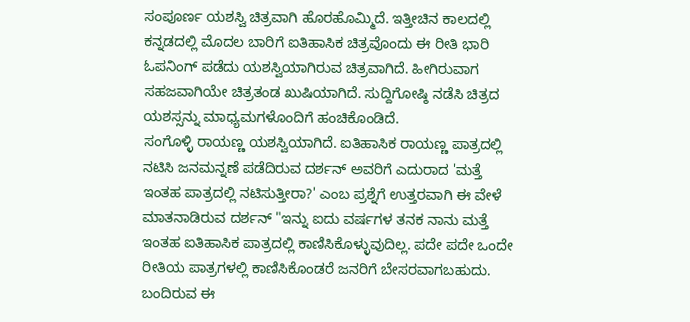ಸಂಪೂರ್ಣ ಯಶಸ್ವಿ ಚಿತ್ರವಾಗಿ ಹೊರಹೊಮ್ಮಿದೆ. ಇತ್ತೀಚಿನ ಕಾಲದಲ್ಲಿ ಕನ್ನಡದಲ್ಲಿ ಮೊದಲ ಬಾರಿಗೆ ಐತಿಹಾಸಿಕ ಚಿತ್ರವೊಂದು ಈ ರೀತಿ ಭಾರಿ ಓಪನಿಂಗ್ ಪಡೆದು ಯಶಸ್ವಿಯಾಗಿರುವ ಚಿತ್ರವಾಗಿದೆ. ಹೀಗಿರುವಾಗ ಸಹಜವಾಗಿಯೇ ಚಿತ್ರತಂಡ ಖುಷಿಯಾಗಿದೆ. ಸುದ್ದಿಗೋಷ್ಠಿ ನಡೆಸಿ ಚಿತ್ರದ ಯಶಸ್ಸನ್ನು ಮಾಧ್ಯಮಗಳೊಂದಿಗೆ ಹಂಚಿಕೊಂಡಿದೆ.
ಸಂಗೊಳ್ಳಿ ರಾಯಣ್ಣ ಯಶಸ್ವಿಯಾಗಿದೆ. ಐತಿಹಾಸಿಕ ರಾಯಣ್ಣ ಪಾತ್ರದಲ್ಲಿ ನಟಿಸಿ ಜನಮನ್ನಣೆ ಪಡೆದಿರುವ ದರ್ಶನ್ ಅವರಿಗೆ ಎದುರಾದ 'ಮತ್ತೆ ಇಂತಹ ಪಾತ್ರದಲ್ಲಿ ನಟಿಸುತ್ತೀರಾ?' ಎಂಬ ಪ್ರಶ್ನೆಗೆ ಉತ್ತರವಾಗಿ ಈ ವೇಳೆ ಮಾತನಾಡಿರುವ ದರ್ಶನ್ "ಇನ್ನು ಐದು ವರ್ಷಗಳ ತನಕ ನಾನು ಮತ್ತೆ ಇಂತಹ ಐತಿಹಾಸಿಕ ಪಾತ್ರದಲ್ಲಿ ಕಾಣಿಸಿಕೊಳ್ಳುವುದಿಲ್ಲ. ಪದೇ ಪದೇ ಒಂದೇ ರೀತಿಯ ಪಾತ್ರಗಳಲ್ಲಿ ಕಾಣಿಸಿಕೊಂಡರೆ ಜನರಿಗೆ ಬೇಸರವಾಗಬಹುದು.
ಬಂದಿರುವ ಈ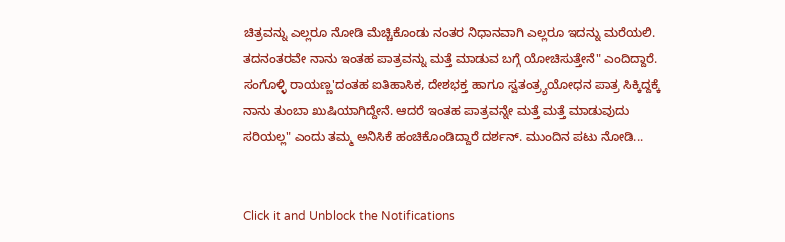ಚಿತ್ರವನ್ನು ಎಲ್ಲರೂ ನೋಡಿ ಮೆಚ್ಚಿಕೊಂಡು ನಂತರ ನಿಧಾನವಾಗಿ ಎಲ್ಲರೂ ಇದನ್ನು ಮರೆಯಲಿ. ತದನಂತರವೇ ನಾನು ಇಂತಹ ಪಾತ್ರವನ್ನು ಮತ್ತೆ ಮಾಡುವ ಬಗ್ಗೆ ಯೋಚಿಸುತ್ತೇನೆ" ಎಂದಿದ್ದಾರೆ. ಸಂಗೊಳ್ಳಿ ರಾಯಣ್ಣ'ದಂತಹ ಐತಿಹಾಸಿಕ, ದೇಶಭಕ್ತ ಹಾಗೂ ಸ್ವತಂತ್ರ್ಯಯೋಧನ ಪಾತ್ರ ಸಿಕ್ಕಿದ್ದಕ್ಕೆ ನಾನು ತುಂಬಾ ಖುಷಿಯಾಗಿದ್ದೇನೆ. ಆದರೆ ಇಂತಹ ಪಾತ್ರವನ್ನೇ ಮತ್ತೆ ಮತ್ತೆ ಮಾಡುವುದು ಸರಿಯಲ್ಲ" ಎಂದು ತಮ್ಮ ಅನಿಸಿಕೆ ಹಂಚಿಕೊಂಡಿದ್ದಾರೆ ದರ್ಶನ್. ಮುಂದಿನ ಪಟು ನೋಡಿ...


Click it and Unblock the Notifications